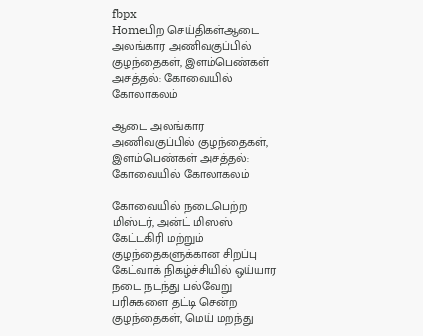fbpx
Homeபிற செய்திகள்ஆடை அலங்கார அணிவகுப்பில் குழந்தைகள், இளம்பெண்கள் அசத்தல்: கோவையில் கோலாகலம்

ஆடை அலங்கார அணிவகுப்பில் குழந்தைகள், இளம்பெண்கள் அசத்தல்: கோவையில் கோலாகலம்

கோவையில் நடைபெற்ற மிஸ்டர், அன்ட் மிஸஸ் கேட்டகிரி மற்றும் குழந்தைகளுக்கான சிறப்பு கேட்வாக் நிகழ்ச்சியில் ஒய்யார நடை நடந்து பல்வேறு பரிசுகளை தட்டி சென்ற குழந்தைகள், மெய் மறந்து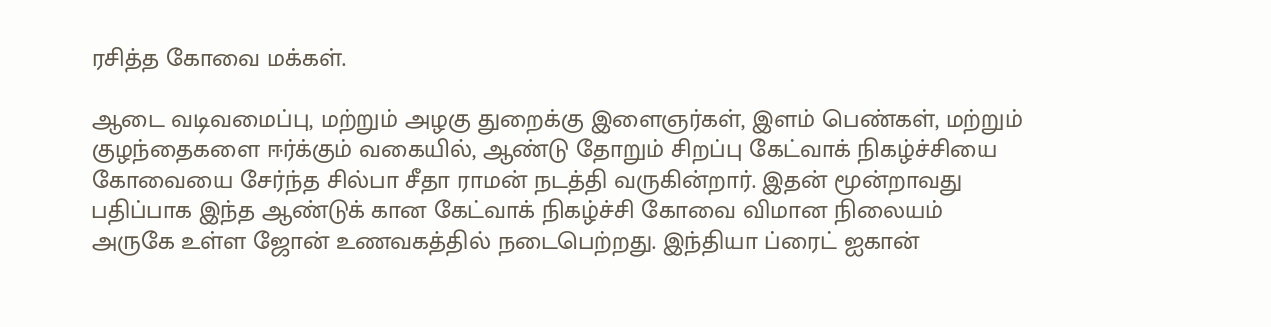ரசித்த கோவை மக்கள்.

ஆடை வடிவமைப்பு, மற்றும் அழகு துறைக்கு இளைஞர்கள், இளம் பெண்கள், மற்றும் குழந்தைகளை ஈர்க்கும் வகையில், ஆண்டு தோறும் சிறப்பு கேட்வாக் நிகழ்ச்சியை கோவையை சேர்ந்த சில்பா சீதா ராமன் நடத்தி வருகின்றார். இதன் மூன்றாவது பதிப்பாக இந்த ஆண்டுக் கான கேட்வாக் நிகழ்ச்சி கோவை விமான நிலையம் அருகே உள்ள ஜோன் உணவகத்தில் நடைபெற்றது. இந்தியா ப்ரைட் ஐகான்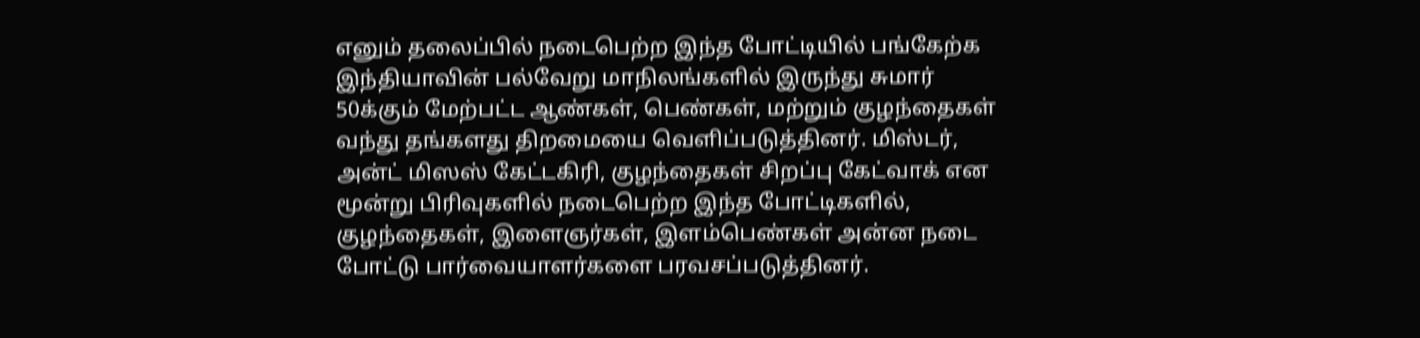எனும் தலைப்பில் நடைபெற்ற இந்த போட்டியில் பங்கேற்க இந்தியாவின் பல்வேறு மாநிலங்களில் இருந்து சுமார் 50க்கும் மேற்பட்ட ஆண்கள், பெண்கள், மற்றும் குழந்தைகள் வந்து தங்களது திறமையை வெளிப்படுத்தினர். மிஸ்டர், அன்ட் மிஸஸ் கேட்டகிரி, குழந்தைகள் சிறப்பு கேட்வாக் என மூன்று பிரிவுகளில் நடைபெற்ற இந்த போட்டிகளில், குழந்தைகள், இளைஞர்கள், இளம்பெண்கள் அன்ன நடை போட்டு பார்வையாளர்களை பரவசப்படுத்தினர்.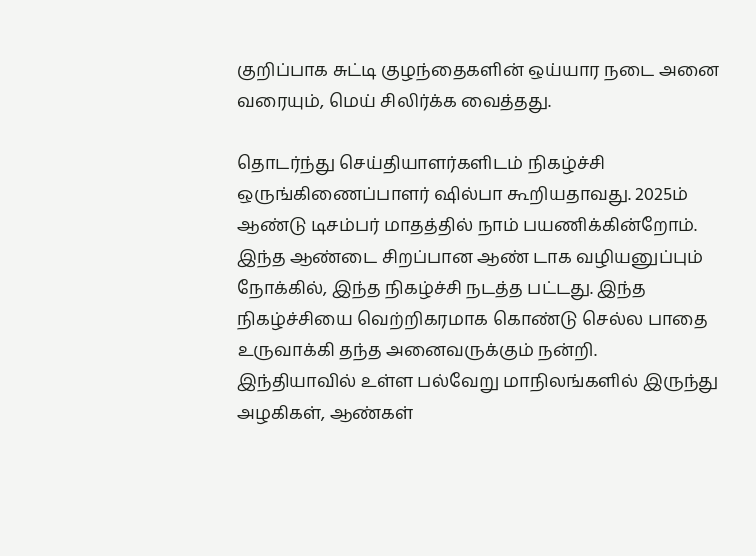குறிப்பாக சுட்டி குழந்தைகளின் ஒய்யார நடை அனை வரையும், மெய் சிலிர்க்க வைத்தது.

தொடர்ந்து செய்தியாளர்களிடம் நிகழ்ச்சி ஒருங்கிணைப்பாளர் ஷில்பா கூறியதாவது. 2025ம் ஆண்டு டிசம்பர் மாதத்தில் நாம் பயணிக்கின்றோம். இந்த ஆண்டை சிறப்பான ஆண் டாக வழியனுப்பும் நோக்கில், இந்த நிகழ்ச்சி நடத்த பட்டது. இந்த நிகழ்ச்சியை வெற்றிகரமாக கொண்டு செல்ல பாதை உருவாக்கி தந்த அனைவருக்கும் நன்றி.
இந்தியாவில் உள்ள பல்வேறு மாநிலங்களில் இருந்து அழகிகள், ஆண்கள்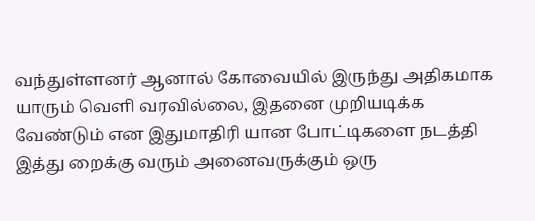வந்துள்ளனர் ஆனால் கோவையில் இருந்து அதிகமாக யாரும் வெளி வரவில்லை, இதனை முறியடிக்க வேண்டும் என இதுமாதிரி யான போட்டிகளை நடத்தி இத்து றைக்கு வரும் அனைவருக்கும் ஒரு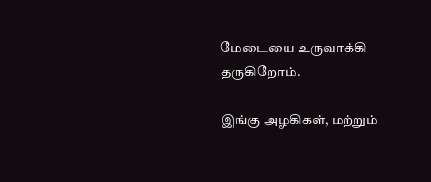மேடையை உருவாக்கி தருகிறோம்.

இங்கு அழகிகள், மற்றும்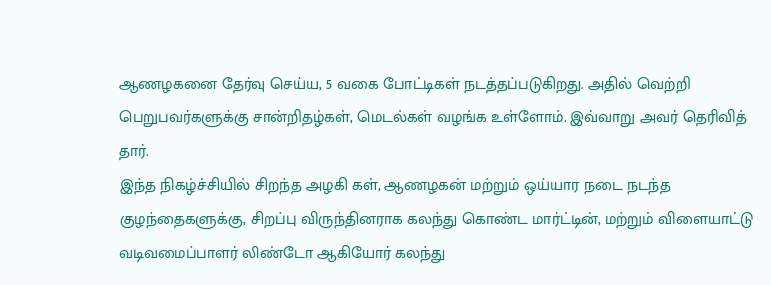ஆணழகனை தேர்வு செய்ய, 5 வகை போட்டிகள் நடத்தப்படுகிறது. அதில் வெற்றி பெறுபவர்களுக்கு சான்றிதழ்கள், மெடல்கள் வழங்க உள்ளோம். இவ்வாறு அவர் தெரிவித் தார்.
இந்த நிகழ்ச்சியில் சிறந்த அழகி கள், ஆணழகன் மற்றும் ஒய்யார நடை நடந்த குழந்தைகளுக்கு, சிறப்பு விருந்தினராக கலந்து கொண்ட மார்ட்டின், மற்றும் விளையாட்டு வடிவமைப்பாளர் லிண்டோ ஆகியோர் கலந்து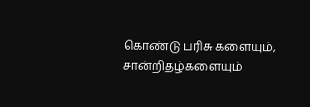கொண்டு பரிசு களையும், சான்றிதழ்களையும்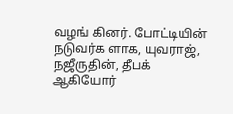வழங் கினர். போட்டியின் நடுவர்க ளாக, யுவராஜ், நஜீருதின், தீபக் ஆகியோர்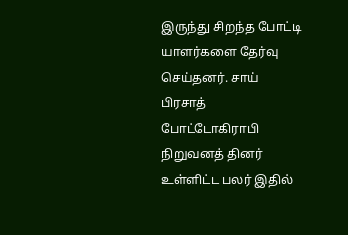இருந்து சிறந்த போட்டி யாளர்களை தேர்வு செய்தனர். சாய் பிரசாத் போட்டோகிராபி நிறுவனத் தினர் உள்ளிட்ட பலர் இதில்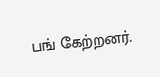பங் கேற்றனர்.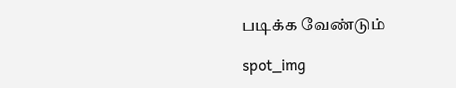படிக்க வேண்டும்

spot_img